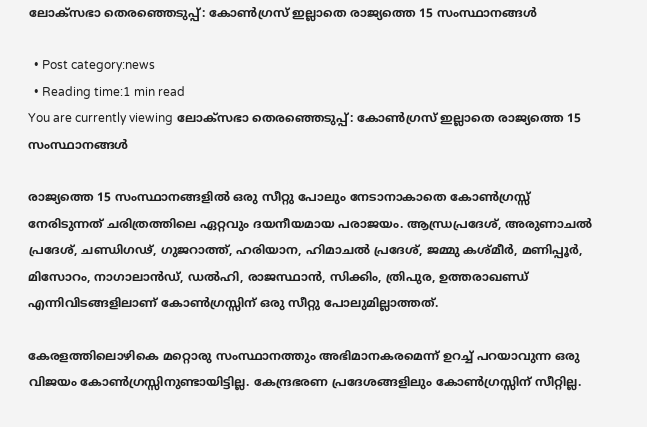ലോക്സഭാ തെരഞ്ഞെടുപ്പ്: കോണ്‍ഗ്രസ് ഇല്ലാതെ രാജ്യത്തെ 15 സംസ്ഥാനങ്ങള്‍

  • Post category:news
  • Reading time:1 min read
You are currently viewing ലോക്സഭാ തെരഞ്ഞെടുപ്പ്: കോണ്‍ഗ്രസ് ഇല്ലാതെ രാജ്യത്തെ 15 സംസ്ഥാനങ്ങള്‍

രാജ്യത്തെ 15 സംസ്ഥാനങ്ങളില്‍ ഒരു സീറ്റു പോലും നേടാനാകാതെ കോണ്‍ഗ്രസ്സ് നേരിടുന്നത് ചരിത്രത്തിലെ ഏറ്റവും ദയനീയമായ പരാജയം. ആന്ധ്രപ്രദേശ്, അരുണാചല്‍ പ്രദേശ്, ചണ്ഡിഗഢ്, ഗുജറാത്ത്, ഹരിയാന, ഹിമാചല്‍ പ്രദേശ്, ജമ്മു കശ്മീര്‍, മണിപ്പൂര്‍, മിസോറം, നാഗാലാന്‍ഡ്, ഡല്‍ഹി, രാജസ്ഥാന്‍, സിക്കിം, ത്രിപുര, ഉത്തരാഖണ്ഡ് എന്നിവിടങ്ങളിലാണ് കോണ്‍ഗ്രസ്സിന് ഒരു സീറ്റു പോലുമില്ലാത്തത്.

കേരളത്തിലൊഴികെ മറ്റൊരു സംസ്ഥാനത്തും അഭിമാനകരമെന്ന് ഉറച്ച് പറയാവുന്ന ഒരു വിജയം കോണ്‍ഗ്രസ്സിനുണ്ടായിട്ടില്ല. കേന്ദ്രഭരണ പ്രദേശങ്ങളിലും കോണ്‍ഗ്രസ്സിന് സീറ്റില്ല.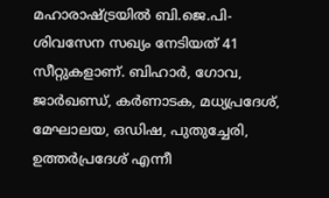മഹാരാഷ്ട്രയില്‍ ബി.ജെ.പി-ശിവസേന സഖ്യം നേടിയത് 41 സീറ്റുകളാണ്. ബിഹാര്‍, ഗോവ, ജാര്‍ഖണ്ഡ്, കര്‍ണാടക, മധ്യപ്രദേശ്, മേഘാലയ, ഒഡിഷ, പുതുച്ചേരി, ഉത്തര്‍പ്രദേശ് എന്നീ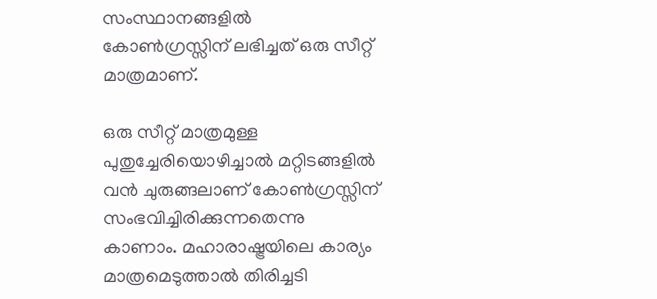സംസ്ഥാനങ്ങളില്‍ കോണ്‍ഗ്രസ്സിന് ലഭിച്ചത് ഒരു സീറ്റ് മാത്രമാണ്.

ഒരു സീറ്റ് മാത്രമുള്ള പുതുച്ചേരിയൊഴിച്ചാല്‍ മറ്റിടങ്ങളില്‍ വന്‍ ചുരുങ്ങലാണ് കോണ്‍ഗ്രസ്സിന് സംഭവിച്ചിരിക്കുന്നതെന്നു കാണാം. മഹാരാഷ്ട്രയിലെ കാര്യം മാത്രമെടുത്താല്‍ തിരിച്ചടി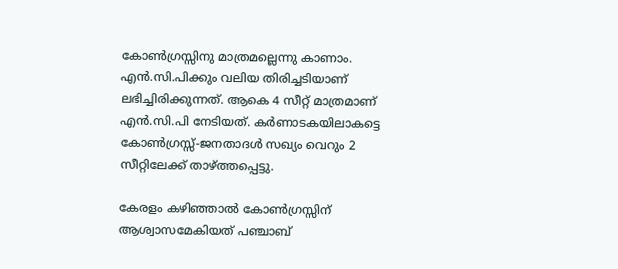കോണ്‍ഗ്രസ്സിനു മാത്രമല്ലെന്നു കാണാം. എന്‍.സി.പിക്കും വലിയ തിരിച്ചടിയാണ് ലഭിച്ചിരിക്കുന്നത്. ആകെ 4 സീറ്റ് മാത്രമാണ് എന്‍.സി.പി നേടിയത്. കര്‍ണാടകയിലാകട്ടെ കോണ്‍ഗ്രസ്സ്-ജനതാദള്‍ സഖ്യം വെറും 2 സീറ്റിലേക്ക് താഴ്ത്തപ്പെട്ടു.

കേരളം കഴിഞ്ഞാല്‍ കോണ്‍ഗ്രസ്സിന് ആശ്വാസമേകിയത് പഞ്ചാബ്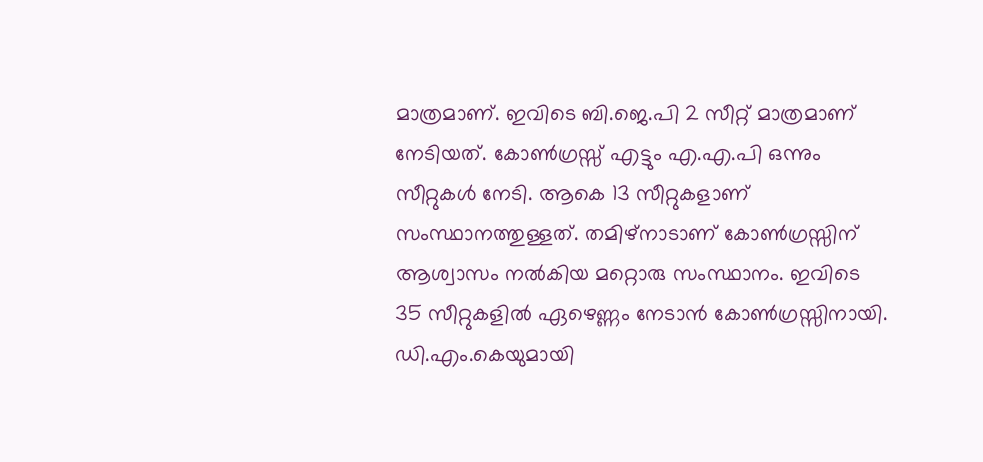മാത്രമാണ്. ഇവിടെ ബി.ജെ.പി 2 സീറ്റ് മാത്രമാണ് നേടിയത്. കോണ്‍ഗ്രസ്സ് എട്ടും എ.എ.പി ഒന്നും സീറ്റുകള്‍ നേടി. ആകെ 13 സീറ്റുകളാണ് സംസ്ഥാനത്തുള്ളത്. തമിഴ്നാടാണ് കോണ്‍ഗ്രസ്സിന് ആശ്വാസം നല്‍കിയ മറ്റൊരു സംസ്ഥാനം. ഇവിടെ 35 സീറ്റുകളില്‍ ഏഴെണ്ണം നേടാന്‍ കോണ്‍ഗ്രസ്സിനായി. ഡി.എം.കെയുമായി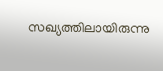സഖ്യത്തിലായിരുന്നു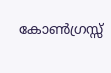കോണ്‍ഗ്രസ്സ്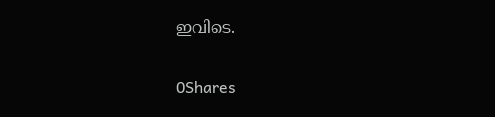ഇവിടെ.

0Shares